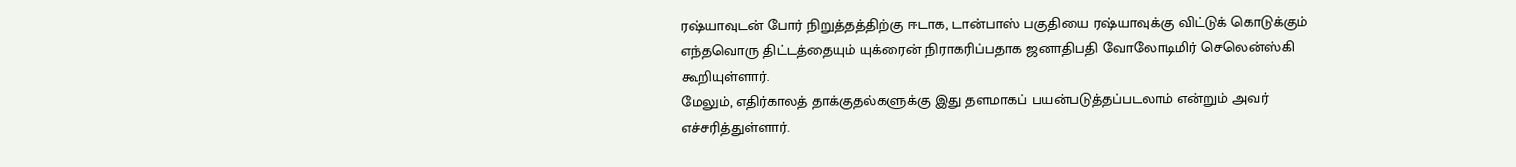ரஷ்யாவுடன் போர் நிறுத்தத்திற்கு ஈடாக, டான்பாஸ் பகுதியை ரஷ்யாவுக்கு விட்டுக் கொடுக்கும் எந்தவொரு திட்டத்தையும் யுக்ரைன் நிராகரிப்பதாக ஜனாதிபதி வோலோடிமிர் செலென்ஸ்கி கூறியுள்ளார்.
மேலும், எதிர்காலத் தாக்குதல்களுக்கு இது தளமாகப் பயன்படுத்தப்படலாம் என்றும் அவர் எச்சரித்துள்ளார்.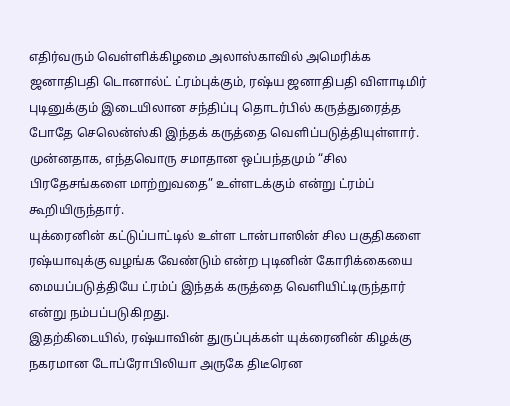எதிர்வரும் வெள்ளிக்கிழமை அலாஸ்காவில் அமெரிக்க ஜனாதிபதி டொனால்ட் ட்ரம்புக்கும், ரஷ்ய ஜனாதிபதி விளாடிமிர் புடினுக்கும் இடையிலான சந்திப்பு தொடர்பில் கருத்துரைத்த போதே செலென்ஸ்கி இந்தக் கருத்தை வெளிப்படுத்தியுள்ளார்.
முன்னதாக, எந்தவொரு சமாதான ஒப்பந்தமும் “சில பிரதேசங்களை மாற்றுவதை” உள்ளடக்கும் என்று ட்ரம்ப் கூறியிருந்தார்.
யுக்ரைனின் கட்டுப்பாட்டில் உள்ள டான்பாஸின் சில பகுதிகளை ரஷ்யாவுக்கு வழங்க வேண்டும் என்ற புடினின் கோரிக்கையை மையப்படுத்தியே ட்ரம்ப் இந்தக் கருத்தை வெளியிட்டிருந்தார் என்று நம்பப்படுகிறது.
இதற்கிடையில், ரஷ்யாவின் துருப்புக்கள் யுக்ரைனின் கிழக்கு நகரமான டோப்ரோபிலியா அருகே திடீரென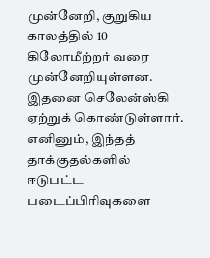முன்னேறி, குறுகிய காலத்தில் 10 கிலோமீற்றர் வரை முன்னேறியுள்ளன.
இதனை செலேன்ஸ்கி ஏற்றுக் கொண்டுள்ளார்.
எனினும், இந்தத் தாக்குதல்களில் ஈடுபட்ட படைப்பிரிவுகளை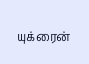யுக்ரைன்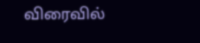விரைவில்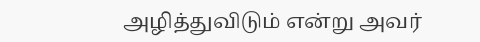அழித்துவிடும் என்று அவர்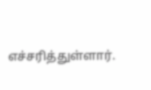எச்சரித்துள்ளார்.